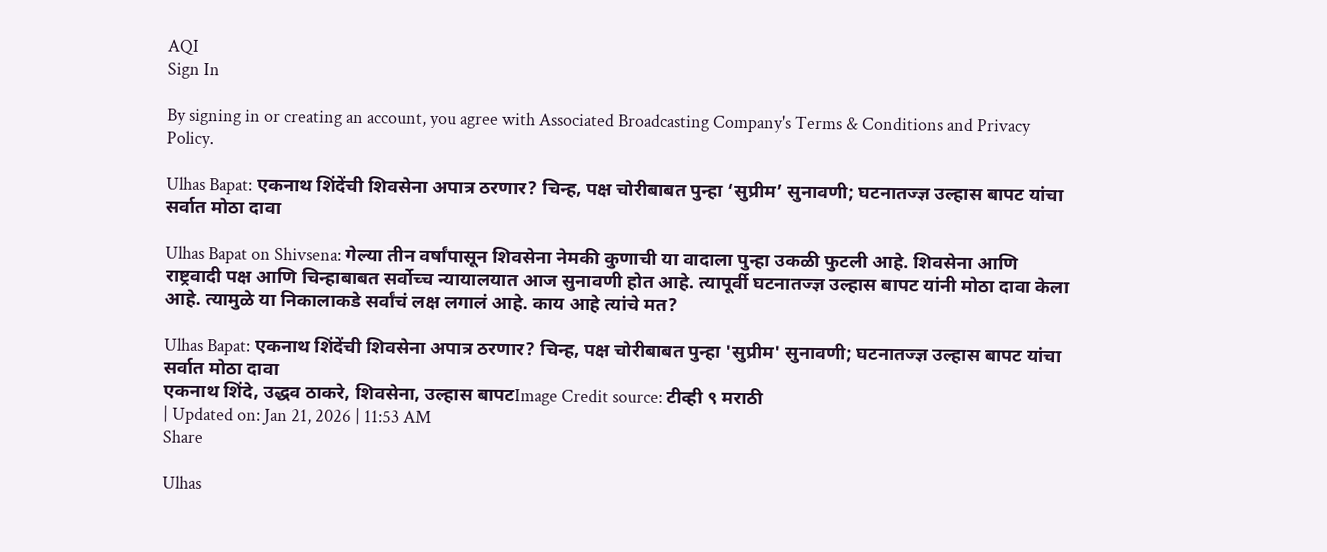AQI
Sign In

By signing in or creating an account, you agree with Associated Broadcasting Company's Terms & Conditions and Privacy Policy.

Ulhas Bapat: एकनाथ शिंदेंची शिवसेना अपात्र ठरणार? चिन्ह, पक्ष चोरीबाबत पुन्हा ‘सुप्रीम’ सुनावणी; घटनातज्ज्ञ उल्हास बापट यांचा सर्वात मोठा दावा

Ulhas Bapat on Shivsena: गेल्या तीन वर्षांपासून शिवसेना नेमकी कुणाची या वादाला पुन्हा उकळी फुटली आहे. शिवसेना आणि राष्ट्रवादी पक्ष आणि चिन्हाबाबत सर्वोच्च न्यायालयात आज सुनावणी होत आहे. त्यापूर्वी घटनातज्ज्ञ उल्हास बापट यांनी मोठा दावा केला आहे. त्यामुळे या निकालाकडे सर्वांचं लक्ष लगालं आहे. काय आहे त्यांचे मत?

Ulhas Bapat: एकनाथ शिंदेंची शिवसेना अपात्र ठरणार? चिन्ह, पक्ष चोरीबाबत पुन्हा 'सुप्रीम' सुनावणी; घटनातज्ज्ञ उल्हास बापट यांचा सर्वात मोठा दावा
एकनाथ शिंदे, उद्धव ठाकरे, शिवसेना, उल्हास बापटImage Credit source: टीव्ही ९ मराठी
| Updated on: Jan 21, 2026 | 11:53 AM
Share

Ulhas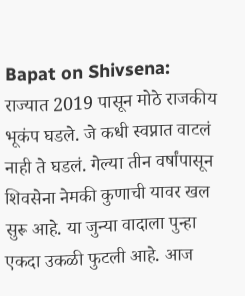Bapat on Shivsena: राज्यात 2019 पासून मोठे राजकीय भूकंप घडले. जे कधी स्वप्नात वाटलं नाही ते घडलं. गेल्या तीन वर्षांपासून शिवसेना नेमकी कुणाची यावर खल सुरू आहे. या जुन्या वादाला पुन्हा एकदा उकळी फुटली आहे. आज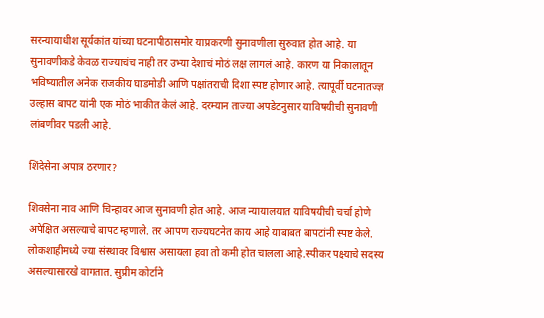सरन्यायाधीश सूर्यकांत यांच्या घटनापीठासमोर याप्रकरणी सुनावणीला सुरुवात होत आहे. या सुनावणीकडे केवळ राज्याचंच नाही तर उभ्या देशाचं मोठं लक्ष लागलं आहे. कारण या निकालातून भविष्यातील अनेक राजकीय घाडमोडी आणि पक्षांतराची दिशा स्पष्ट होणार आहे. त्यापूर्वी घटनातज्ज्ञ उल्हास बापट यांनी एक मोठं भाकीत केलं आहे. दरम्यान ताज्या अपडेटनुसार याविषयीची सुनावणी लांबणीवर पडली आहे.

शिंदेसेना अपात्र ठरणार?

शिवसेना नाव आणि चिन्हावर आज सुनावणी होत आहे. आज न्यायालयात याविषयीची चर्चा होणे अपेक्षित असल्याचे बापट म्हणाले. तर आपण राज्यघटनेत काय आहे याबाबत बापटांनी स्पष्ट केले. लोकशाहीमध्ये ज्या संस्थावर विश्वास असायला हवा तो कमी होत चालला आहे.स्पीकर पक्ष्याचे सदस्य असल्यासारखे वागतात. सुप्रीम कोर्टाने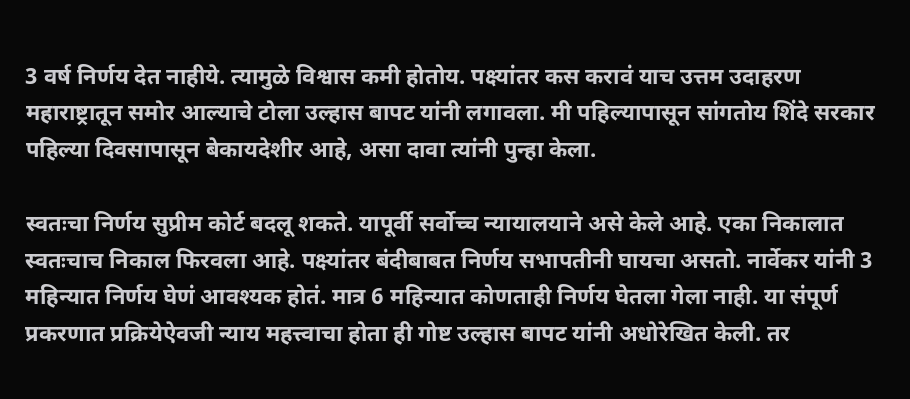3 वर्ष निर्णय देत नाहीये. त्यामुळे विश्वास कमी होतोय. पक्ष्यांतर कस करावं याच उत्तम उदाहरण महाराष्ट्रातून समोर आल्याचे टोला उल्हास बापट यांनी लगावला. मी पहिल्यापासून सांगतोय शिंदे सरकार पहिल्या दिवसापासून बेकायदेशीर आहे, असा दावा त्यांनी पुन्हा केला.

स्वतःचा निर्णय सुप्रीम कोर्ट बदलू शकते. यापूर्वी सर्वोच्च न्यायालयाने असे केले आहे. एका निकालात स्वतःचाच निकाल फिरवला आहे. पक्ष्यांतर बंदीबाबत निर्णय सभापतीनी घायचा असतो. नार्वेकर यांनी 3 महिन्यात निर्णय घेणं आवश्यक होतं. मात्र 6 महिन्यात कोणताही निर्णय घेतला गेला नाही. या संपूर्ण प्रकरणात प्रक्रियेऐवजी न्याय महत्त्वाचा होता ही गोष्ट उल्हास बापट यांनी अधोरेखित केली. तर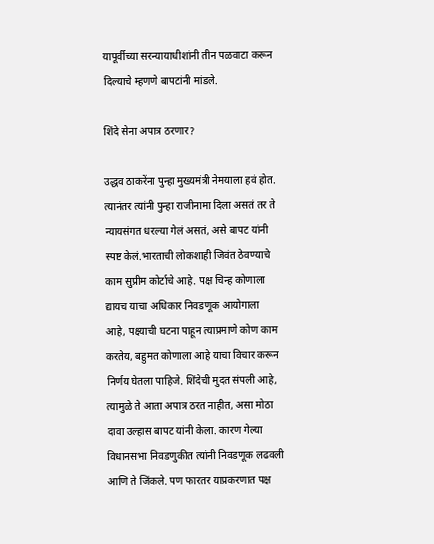यापूर्वीच्या सरन्यायाधीशांनी तीन पळवाटा करून दिल्याचे म्हणणे बापटांनी मांडले.

शिंदे सेना अपात्र ठरणार?

उद्धव ठाकरेंना पुन्हा मुख्यमंत्री नेमयाला हवं होत. त्यानंतर त्यांनी पुन्हा राजीनामा दिला असतं तर ते न्यायसंगत धरल्या गेलं असतं, असे बापट यांनी स्पष्ट केलं.भारताची लोकशाही जिवंत ठेवण्याचे काम सुप्रीम कोर्टाचे आहे. पक्ष चिन्ह कोणाला द्यायच याचा अधिकार निवडणूक आयोगाला आहे, पक्ष्याची घटना पाहून त्याप्रमाणे कोण काम करतेय, बहुमत कोणाला आहे याचा विचार करून निर्णय घेतला पाहिजे. शिंदेची मुदत संपली आहे, त्यामुळे ते आता अपात्र ठरत नाहीत, असा मोठा दावा उल्हास बापट यांनी केला. कारण गेल्या विधानसभा निवडणुकीत त्यांनी निवडणूक लढवली आणि ते जिंकले. पण फारतर याप्रकरणात पक्ष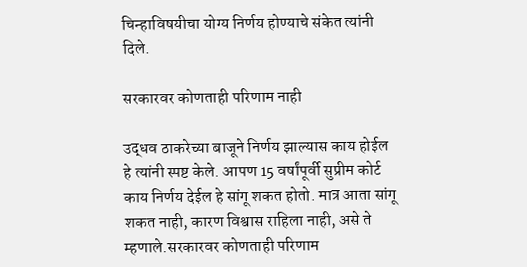चिन्हाविषयीचा योग्य निर्णय होण्याचे संकेत त्यांनी दिले.

सरकारवर कोणताही परिणाम नाही

उद्धव ठाकरेच्या बाजूने निर्णय झाल्यास काय होईल हे त्यांनी स्पष्ट केले. आपण 15 वर्षांपूर्वी सुप्रीम कोर्ट काय निर्णय देईल हे सांगू शकत होतो. मात्र आता सांगू शकत नाही, कारण विश्वास राहिला नाही, असे ते म्हणाले.सरकारवर कोणताही परिणाम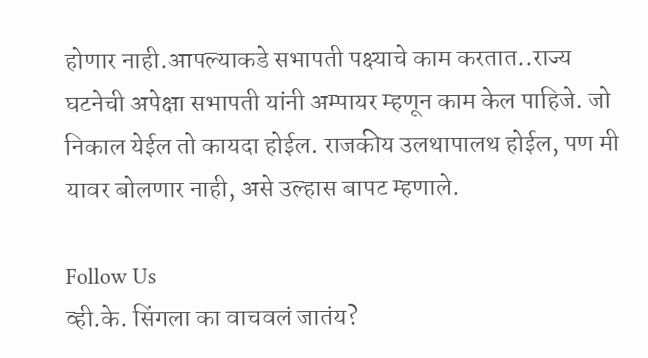होणार नाही.आपल्याकडे सभापती पक्ष्याचे काम करतात..राज्य घटनेची अपेक्षा सभापती यांनी अम्पायर म्हणून काम केल पाहिजे. जो निकाल येईल तो कायदा होईल. राजकीय उलथापालथ होईल, पण मी यावर बोलणार नाही, असे उल्हास बापट म्हणाले.

Follow Us
व्ही.के. सिंगला का वाचवलं जातंय?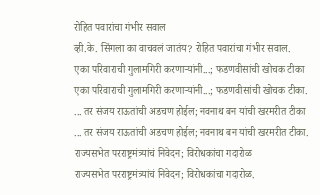रोहित पवारांचा गंभीर सवाल
व्ही.के. सिंगला का वाचवलं जातंय? रोहित पवारांचा गंभीर सवाल.
एका परिवाराची गुलामगिरी करणाऱ्यांनी...; फडणवीसांची खोचक टीका
एका परिवाराची गुलामगिरी करणाऱ्यांनी...; फडणवीसांची खोचक टीका.
... तर संजय राऊतांची अडचण होईल; नवनाथ बन यांची खरमरीत टीका
... तर संजय राऊतांची अडचण होईल; नवनाथ बन यांची खरमरीत टीका.
राज्यसभेत परराष्ट्रमंत्र्यांचं निवेदन; विरोधकांचा गदारोळ
राज्यसभेत परराष्ट्रमंत्र्यांचं निवेदन; विरोधकांचा गदारोळ.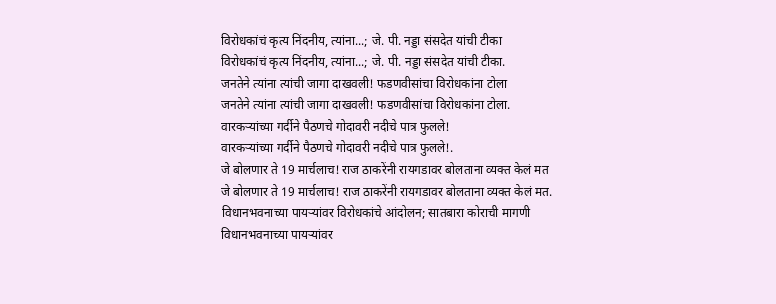विरोधकांचं कृत्य निंदनीय, त्यांना...; जे. पी. नड्डा संसदेत यांची टीका
विरोधकांचं कृत्य निंदनीय, त्यांना...; जे. पी. नड्डा संसदेत यांची टीका.
जनतेने त्यांना त्यांची जागा दाखवली! फडणवीसांचा विरोधकांना टोला
जनतेने त्यांना त्यांची जागा दाखवली! फडणवीसांचा विरोधकांना टोला.
वारकऱ्यांच्या गर्दीने पैठणचे गोदावरी नदीचे पात्र फुलले!
वारकऱ्यांच्या गर्दीने पैठणचे गोदावरी नदीचे पात्र फुलले!.
जे बोलणार ते 19 मार्चलाच! राज ठाकरेंनी रायगडावर बोलताना व्यक्त केलं मत
जे बोलणार ते 19 मार्चलाच! राज ठाकरेंनी रायगडावर बोलताना व्यक्त केलं मत.
विधानभवनाच्या पायऱ्यांवर विरोधकांचे आंदोलन; सातबारा कोराची मागणी
विधानभवनाच्या पायऱ्यांवर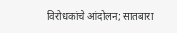विरोधकांचे आंदोलन; सातबारा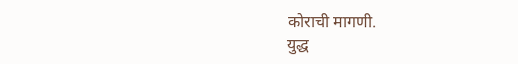कोराची मागणी.
युद्ध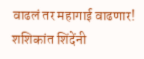वाढलं तर महागाई वाढणार! शशिकांत शिंदेंनी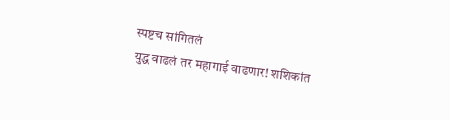स्पष्टच सांगितलं
युद्ध वाढलं तर महागाई वाढणार! शशिकांत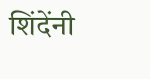शिंदेंनी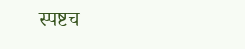स्पष्टच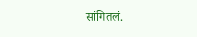सांगितलं.